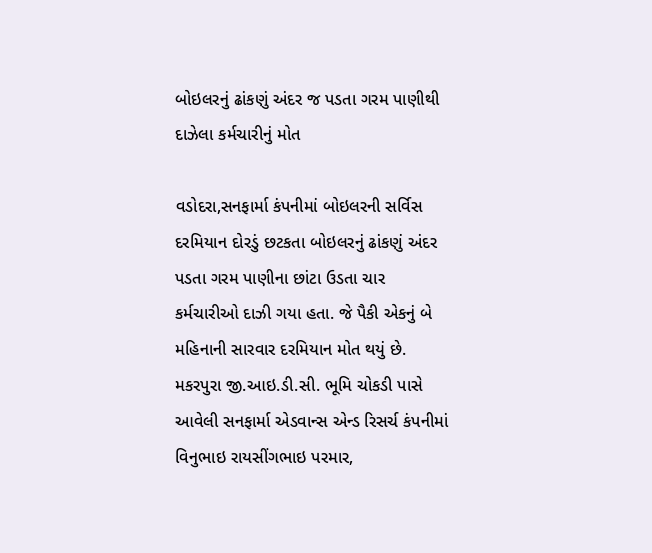બોઇલરનું ઢાંકણું અંદર જ પડતા ગરમ પાણીથી દાઝેલા કર્મચારીનું મોત

વડોદરા,સનફાર્મા કંપનીમાં બોઇલરની સર્વિસ દરમિયાન દોરડું છટકતા બોઇલરનું ઢાંકણું અંદર પડતા ગરમ પાણીના છાંટા ઉડતા ચાર કર્મચારીઓ દાઝી ગયા હતા. જે પૈકી એકનું બે મહિનાની સારવાર દરમિયાન મોત થયું છે.
મકરપુરા જી.આઇ.ડી.સી. ભૂમિ ચોકડી પાસે આવેલી સનફાર્મા એડવાન્સ એન્ડ રિસર્ચ કંપનીમાં વિનુભાઇ રાયસીંગભાઇ પરમાર,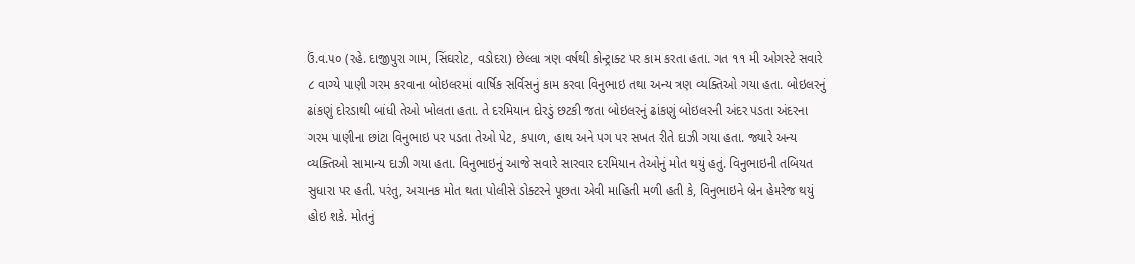ઉં.વ.૫૦ (રહે. દાજીપુરા ગામ, સિંઘરોટ, વડોદરા) છેલ્લા ત્રણ વર્ષથી કોન્ટ્રાક્ટ પર કામ કરતા હતા. ગત ૧૧ મી ઓગસ્ટે સવારે ૮ વાગ્યે પાણી ગરમ કરવાના બોઇલરમાં વાર્ષિક સર્વિસનું કામ કરવા વિનુભાઇ તથા અન્ય ત્રણ વ્યક્તિઓ ગયા હતા. બોઇલરનું ઢાંકણું દોરડાથી બાંધી તેઓ ખોલતા હતા. તે દરમિયાન દોરડું છટકી જતા બોઇલરનું ઢાંકણું બોઇલરની અંદર પડતા અંદરના ગરમ પાણીના છાંટા વિનુભાઇ પર પડતા તેઓ પેટ, કપાળ, હાથ અને પગ પર સખત રીતે દાઝી ગયા હતા. જ્યારે અન્ય વ્યક્તિઓ સામાન્ય દાઝી ગયા હતા. વિનુભાઇનું આજે સવારે સારવાર દરમિયાન તેઓનું મોત થયું હતું. વિનુભાઇની તબિયત સુધારા પર હતી. પરંતુ, અચાનક મોત થતા પોલીસે ડોક્ટરને પૂછતા એવી માહિતી મળી હતી કે, વિનુભાઇને બ્રેન હેમરેજ થયું હોઇ શકે. મોતનું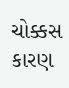ચોક્કસ કારણ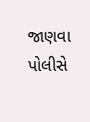જાણવા પોલીસે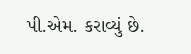પી.એમ. કરાવ્યું છે.